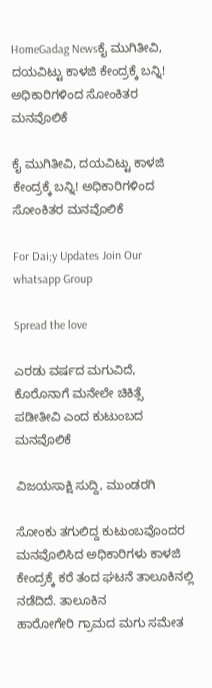HomeGadag Newsಕೈ ಮುಗಿತೀವಿ, ದಯವಿಟ್ಟು ಕಾಳಜಿ ಕೇಂದ್ರಕ್ಕೆ ಬನ್ನಿ! ಅಧಿಕಾರಿಗಳಿಂದ ಸೋಂಕಿತರ ಮನವೊಲಿಕೆ

ಕೈ ಮುಗಿತೀವಿ, ದಯವಿಟ್ಟು ಕಾಳಜಿ ಕೇಂದ್ರಕ್ಕೆ ಬನ್ನಿ! ಅಧಿಕಾರಿಗಳಿಂದ ಸೋಂಕಿತರ ಮನವೊಲಿಕೆ

For Dai;y Updates Join Our whatsapp Group

Spread the love

ಎರಡು ವರ್ಷದ ಮಗುವಿದೆ, ಕೊರೊನಾಗೆ ಮನೇಲೇ ಚಿಕಿತ್ಸೆ ಪಡೀತೀವಿ ಎಂದ ಕುಟುಂಬದ ಮನವೊಲಿಕೆ

ವಿಜಯಸಾಕ್ಷಿ ಸುದ್ದಿ, ಮುಂಡರಗಿ

ಸೋಂಕು ತಗುಲಿದ್ದ ಕುಟುಂಬವೊಂದರ ಮನವೊಲಿಸಿದ ಅಧಿಕಾರಿಗಳು ಕಾಳಜಿ ಕೇಂದ್ರಕ್ಕೆ ಕರೆ ತಂದ ಘಟನೆ ತಾಲೂಕಿನಲ್ಲಿ ನಡೆದಿದೆ. ತಾಲೂಕಿನ ಹಾರೋಗೇರಿ ‌ಗ್ರಾಮದ ಮಗು ಸಮೇತ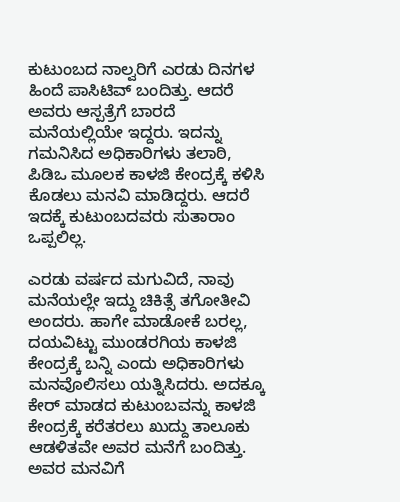ಕುಟುಂಬದ ನಾಲ್ವರಿಗೆ ಎರಡು ದಿನಗಳ ಹಿಂದೆ ಪಾಸಿಟಿವ್ ಬಂದಿತ್ತು. ಆದರೆ ಅವರು ಆಸ್ಪತ್ರೆಗೆ ಬಾರದೆ‌ ಮನೆಯಲ್ಲಿಯೇ ಇದ್ದರು. ಇದನ್ನು ಗಮನಿಸಿದ ಅಧಿಕಾರಿಗಳು ತಲಾಠಿ, ಪಿಡಿಒ ಮೂಲಕ ಕಾಳಜಿ ಕೇಂದ್ರಕ್ಕೆ ಕಳಿಸಿ ಕೊಡಲು ಮನವಿ ಮಾಡಿದ್ದರು. ಆದರೆ ಇದಕ್ಕೆ ಕುಟುಂಬದವರು ಸುತಾರಾಂ ಒಪ್ಪಲಿಲ್ಲ.

ಎರಡು ವರ್ಷದ ಮಗುವಿದೆ‌, ನಾವು ಮನೆಯಲ್ಲೇ ಇದ್ದು ಚಿಕಿತ್ಸೆ ತಗೋತೀವಿ ಅಂದರು. ಹಾಗೇ ಮಾಡೋಕೆ ಬರಲ್ಲ‌, ದಯವಿಟ್ಟು ಮುಂಡರಗಿಯ ಕಾಳಜಿ ಕೇಂದ್ರಕ್ಕೆ ಬನ್ನಿ ಎಂದು ಅಧಿಕಾರಿಗಳು ಮನವೊಲಿಸಲು ಯತ್ನಿಸಿದರು. ಅದಕ್ಕೂ ಕೇರ್ ಮಾಡದ ಕುಟುಂಬವನ್ನು ಕಾಳಜಿ ಕೇಂದ್ರಕ್ಕೆ ಕರೆತರಲು ಖುದ್ದು ತಾಲೂಕು ಆಡಳಿತವೇ ಅವರ ಮನೆಗೆ ಬಂದಿತ್ತು. ಅವರ ಮನವಿಗೆ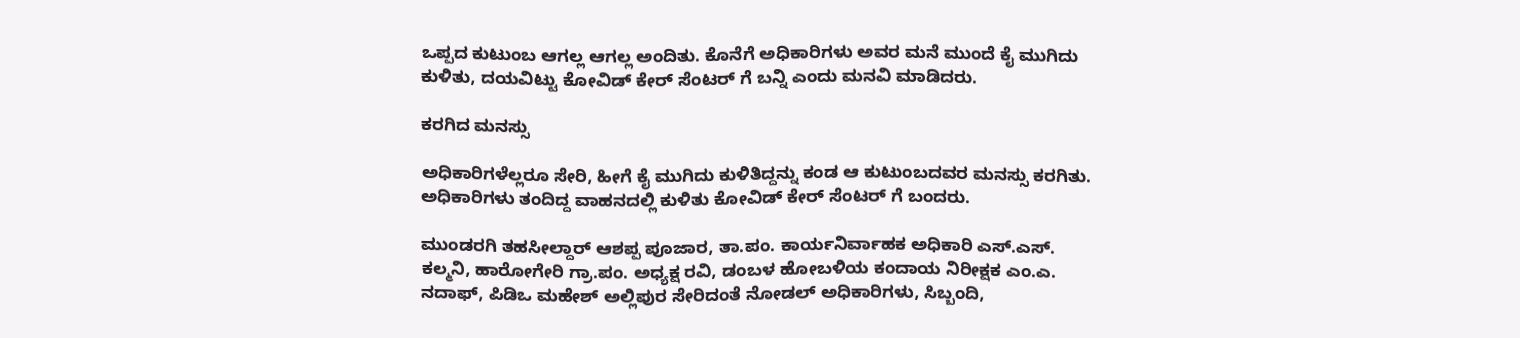ಒಪ್ಪದ ಕುಟುಂಬ ಆಗಲ್ಲ ಆಗಲ್ಲ ಅಂದಿತು. ಕೊನೆಗೆ ಅಧಿಕಾರಿಗಳು ಅವರ ಮನೆ ಮುಂದೆ ಕೈ ಮುಗಿದು ಕುಳಿತು, ದಯವಿಟ್ಟು ಕೋವಿಡ್ ಕೇರ್ ಸೆಂಟರ್ ಗೆ ಬನ್ನಿ ಎಂದು ಮನವಿ ಮಾಡಿದರು.

ಕರಗಿದ ಮನಸ್ಸು

ಅಧಿಕಾರಿಗಳೆಲ್ಲರೂ ಸೇರಿ, ಹೀಗೆ ಕೈ ಮುಗಿದು ಕುಳಿತಿದ್ದನ್ನು ಕಂಡ‌ ಆ ಕುಟುಂಬದವರ ಮನಸ್ಸು ಕರಗಿತು. ಅಧಿಕಾರಿಗಳು ತಂದಿದ್ದ ವಾಹನದಲ್ಲಿ ಕುಳಿತು ಕೋವಿಡ್ ಕೇರ್ ಸೆಂಟರ್ ಗೆ ಬಂದರು.

ಮುಂಡರಗಿ ತಹಸೀಲ್ದಾರ್ ಆಶಪ್ಪ ಪೂಜಾರ, ತಾ.ಪಂ. ಕಾರ್ಯನಿರ್ವಾಹಕ ಅಧಿಕಾರಿ ಎಸ್.ಎಸ್. ಕಲ್ಮನಿ, ಹಾರೋಗೇರಿ ಗ್ರಾ.ಪಂ. ಅಧ್ಯಕ್ಷ ರವಿ, ಡಂಬಳ ಹೋಬಳಿಯ ಕಂದಾಯ ನಿರೀಕ್ಷಕ ಎಂ.ಎ. ನದಾಫ್, ಪಿಡಿಒ ಮಹೇಶ್ ಅಲ್ಲಿಪುರ ಸೇರಿದಂತೆ ನೋಡಲ್ ಅಧಿಕಾರಿಗಳು, ಸಿಬ್ಬಂದಿ,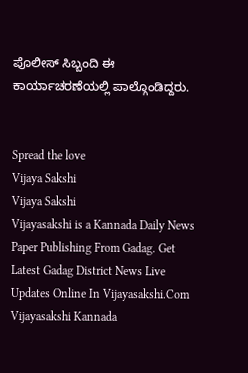ಪೊಲೀಸ್ ಸಿಬ್ಬಂದಿ ಈ ಕಾರ್ಯಾಚರಣೆಯಲ್ಲಿ ಪಾಲ್ಗೊಂಡಿದ್ದರು.


Spread the love
Vijaya Sakshi
Vijaya Sakshi
Vijayasakshi is a Kannada Daily News Paper Publishing From Gadag. Get Latest Gadag District News Live Updates Online In Vijayasakshi.Com Vijayasakshi Kannada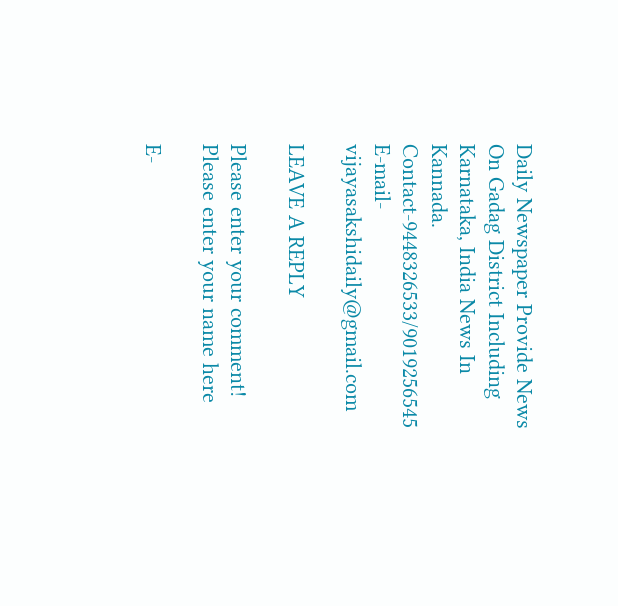Daily Newspaper Provide News On Gadag District Including Karnataka, India News In Kannada. Contact-9448326533/9019256545 E-mail-vijayasakshidaily@gmail.com

LEAVE A REPLY

Please enter your comment!
Please enter your name here

E-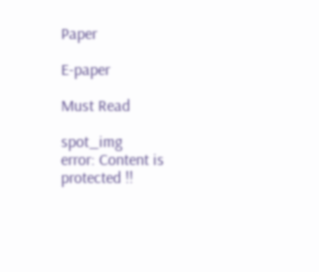Paper

E-paper

Must Read

spot_img
error: Content is protected !!